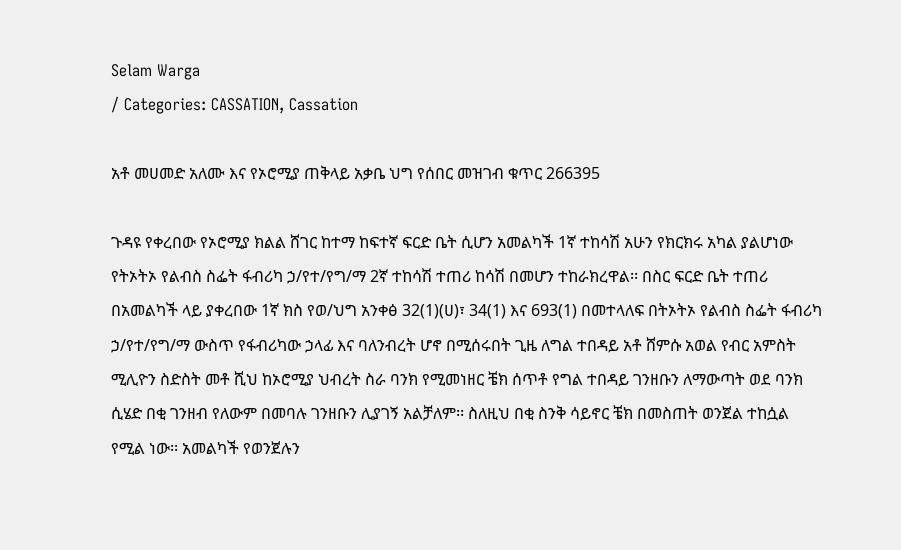Selam Warga
/ Categories: CASSATION, Cassation

አቶ መሀመድ አለሙ እና የኦሮሚያ ጠቅላይ አቃቤ ህግ የሰበር መዝገብ ቁጥር 266395

ጉዳዩ የቀረበው የኦሮሚያ ክልል ሸገር ከተማ ከፍተኛ ፍርድ ቤት ሲሆን አመልካች 1ኛ ተከሳሽ አሁን የክርክሩ አካል ያልሆነው የትኦትኦ የልብስ ስፌት ፋብሪካ ኃ/የተ/የግ/ማ 2ኛ ተከሳሽ ተጠሪ ከሳሽ በመሆን ተከራክረዋል፡፡ በስር ፍርድ ቤት ተጠሪ በአመልካች ላይ ያቀረበው 1ኛ ክስ የወ/ህግ አንቀፅ 32(1)(ሀ)፣ 34(1) እና 693(1) በመተላለፍ በትኦትኦ የልብስ ስፌት ፋብሪካ ኃ/የተ/የግ/ማ ውስጥ የፋብሪካው ኃላፊ እና ባለንብረት ሆኖ በሚሰሩበት ጊዜ ለግል ተበዳይ አቶ ሸምሱ አወል የብር አምስት ሚሊዮን ስድስት መቶ ሺህ ከኦሮሚያ ህብረት ስራ ባንክ የሚመነዘር ቼክ ሰጥቶ የግል ተበዳይ ገንዘቡን ለማውጣት ወደ ባንክ ሲሄድ በቂ ገንዘብ የለውም በመባሉ ገንዘቡን ሊያገኝ አልቻለም፡፡ ስለዚህ በቂ ስንቅ ሳይኖር ቼክ በመስጠት ወንጀል ተከሷል የሚል ነው፡፡ አመልካች የወንጀሉን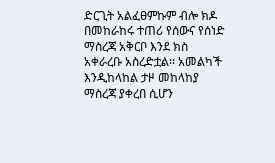ድርጊት አልፈፀምኩም ብሎ ክዶ በመከራከሩ ተጠሪ የሰውና የሰነድ ማስረጃ አቅርቦ እንደ ክስ አቀራረቡ አስረድቷል፡፡ አመልካች እንዲከላከል ታዞ መከላከያ ማስረጃ ያቀረበ ሲሆን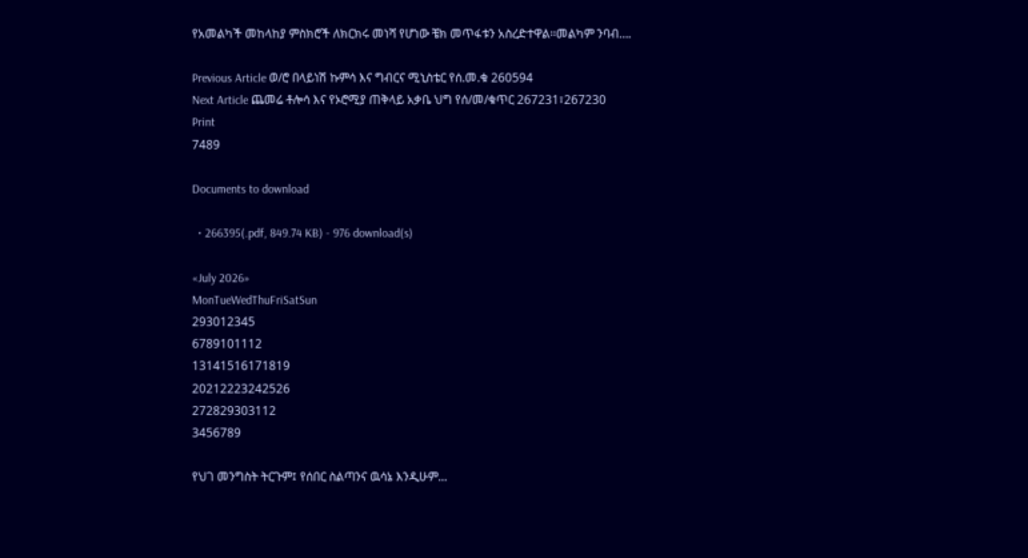የአመልካች መከላከያ ምስክሮች ለክርክሩ መነሻ የሆነው ቼክ መጥፋቱን አስረድተዋል፡፡መልካም ንባብ….

Previous Article ወ/ሮ በላይነሽ ኩምሳ እና ግብርና ሚኒስቴር የሰ.መ.ቁ 260594
Next Article ጨመሬ ቶሎሳ እና የኦሮሚያ ጠቅላይ አቃቤ ህግ የሰ/መ/ቁጥር 267231፣267230
Print
7489

Documents to download

  • 266395(.pdf, 849.74 KB) - 976 download(s)

«July 2026»
MonTueWedThuFriSatSun
293012345
6789101112
13141516171819
20212223242526
272829303112
3456789

የህገ መንግስት ትርጉም፤ የሰበር ስልጣንና ዉሳኔ እንዲሁም...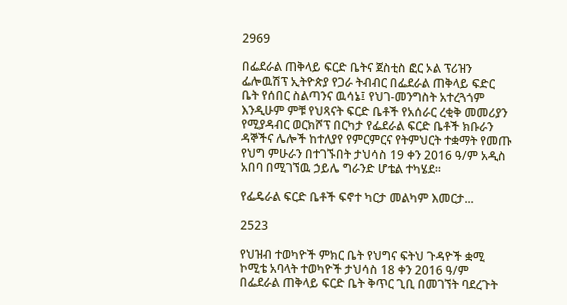2969

በፌደራል ጠቅላይ ፍርድ ቤትና ጀስቲስ ፎር ኦል ፕሪዝን ፌሎዉሽፕ ኢትዮጵያ የጋራ ትብብር በፌደራል ጠቅላይ ፍድር ቤት የሰበር ስልጣንና ዉሳኔ፤ የህገ-መንግስት አተረጓጎም እንዲሁም ምቹ የህጻናት ፍርድ ቤቶች የአሰራር ረቂቅ መመሪያን የሚያዳብር ወርክሾፕ በርካታ የፌደራል ፍርድ ቤቶች ክቡራን ዳኞችና ሌሎች ከተለያየ የምርምርና የትምህርት ተቋማት የመጡ የህግ ምሁራን በተገኙበት ታህሳስ 19 ቀን 2016 ዓ/ም አዲስ አበባ በሚገኘዉ ኃይሌ ግራንድ ሆቴል ተካሄደ፡፡

የፌዴራል ፍርድ ቤቶች ፍኖተ ካርታ መልካም እመርታ...

2523

የህዝብ ተወካዮች ምክር ቤት የህግና ፍትህ ጉዳዮች ቋሚ ኮሚቴ አባላት ተወካዮች ታህሳስ 18 ቀን 2016 ዓ/ም በፌደራል ጠቅላይ ፍርድ ቤት ቅጥር ጊቢ በመገኘት ባደረጉት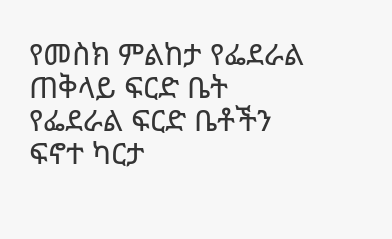የመስክ ምልከታ የፌደራል ጠቅላይ ፍርድ ቤት የፌደራል ፍርድ ቤቶችን ፍኖተ ካርታ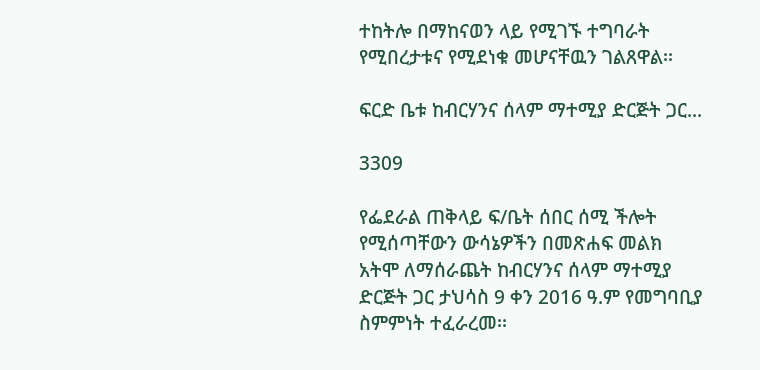ተከትሎ በማከናወን ላይ የሚገኙ ተግባራት የሚበረታቱና የሚደነቁ መሆናቸዉን ገልጸዋል፡፡

ፍርድ ቤቱ ከብርሃንና ሰላም ማተሚያ ድርጅት ጋር...

3309

የፌደራል ጠቅላይ ፍ/ቤት ሰበር ሰሚ ችሎት የሚሰጣቸውን ውሳኔዎችን በመጽሐፍ መልክ አትሞ ለማሰራጨት ከብርሃንና ሰላም ማተሚያ ድርጅት ጋር ታህሳስ 9 ቀን 2016 ዓ.ም የመግባቢያ ስምምነት ተፈራረመ፡፡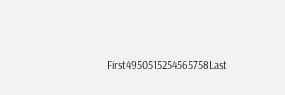First4950515254565758Last